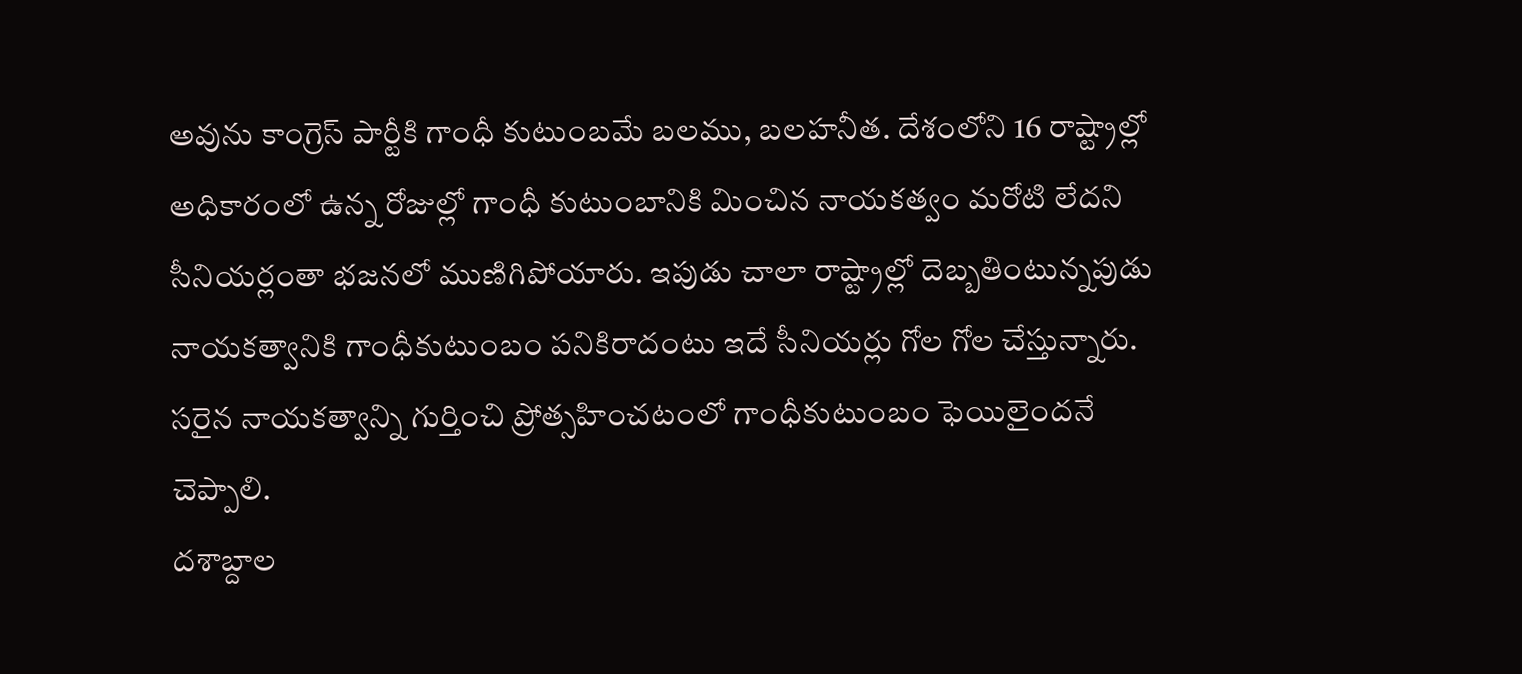అవును కాంగ్రెస్ పార్టీకి గాంధీ కుటుంబమే బలము, బలహనీత. దేశంలోని 16 రాష్ట్రాల్లో అధికారంలో ఉన్న రోజుల్లో గాంధీ కుటుంబానికి మించిన నాయకత్వం మరోటి లేదని సీనియర్లంతా భజనలో ముణిగిపోయారు. ఇపుడు చాలా రాష్ట్రాల్లో దెబ్బతింటున్నపుడు నాయకత్వానికి గాంధీకుటుంబం పనికిరాదంటు ఇదే సీనియర్లు గోల గోల చేస్తున్నారు. సరైన నాయకత్వాన్ని గుర్తించి ప్రోత్సహించటంలో గాంధీకుటుంబం ఫెయిలైందనే చెప్పాలి.
దశాబ్దాల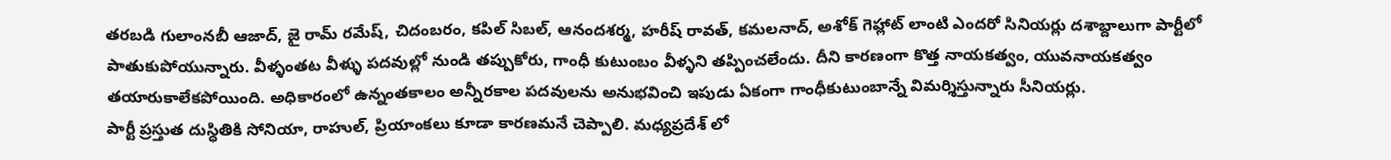తరబడి గులాంనబీ ఆజాద్, జై రామ్ రమేష్, చిదంబరం, కపిల్ సిబల్, ఆనందశర్మ, హరీష్ రావత్, కమలనాద్, అశోక్ గెహ్లాట్ లాంటి ఎందరో సినియర్లు దశాబ్దాలుగా పార్టీలో పాతుకుపోయున్నారు. వీళ్ళంతట వీళ్ళు పదవుల్లో నుండి తప్పుకోరు, గాంధీ కుటుంబం వీళ్ళని తప్పించలేందు. దీని కారణంగా కొత్త నాయకత్వం, యువనాయకత్వం తయారుకాలేకపోయింది. అధికారంలో ఉన్నంతకాలం అన్నీరకాల పదవులను అనుభవించి ఇపుడు ఏకంగా గాంధీకుటుంబాన్నే విమర్శిస్తున్నారు సీనియర్లు.
పార్టీ ప్రస్తుత దుస్ధితికి సోనియా, రాహుల్, ప్రియాంకలు కూడా కారణమనే చెప్పాలి. మధ్యప్రదేశ్ లో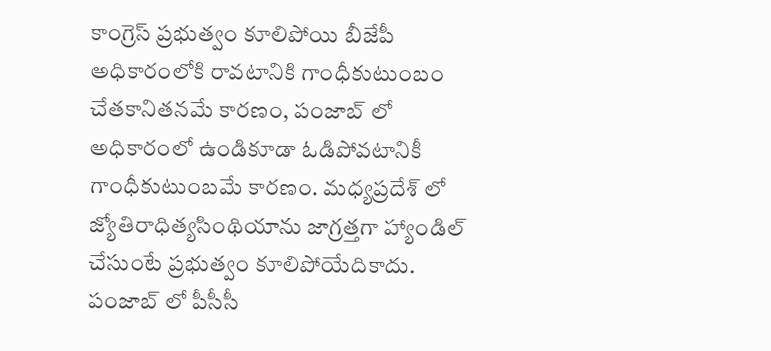కాంగ్రెస్ ప్రభుత్వం కూలిపోయి బీజేపీ అధికారంలోకి రావటానికి గాంధీకుటుంబం చేతకానితనమే కారణం, పంజాబ్ లో అధికారంలో ఉండికూడా ఓడిపోవటానికీ గాంధీకుటుంబమే కారణం. మధ్యప్రదేశ్ లో జ్యోతిరాధిత్యసింథియాను జాగ్రత్తగా హ్యాండిల్ చేసుంటే ప్రభుత్వం కూలిపోయేదికాదు. పంజాబ్ లో పీసీసీ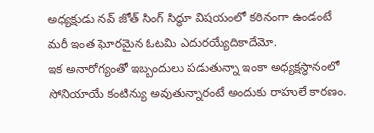అధ్యక్షుడు నవ్ జోత్ సింగ్ సిద్ధూ విషయంలో కఠినంగా ఉండంటే మరీ ఇంత ఘోరమైన ఓటమి ఎదురయ్యేదికాదేమో.
ఇక అనారోగ్యంతో ఇబ్బందులు పడుతున్నా ఇంకా అధ్యక్షస్ధానంలో సోనియాయే కంటిన్యు అవుతున్నారంటే అందుకు రాహులే కారణం.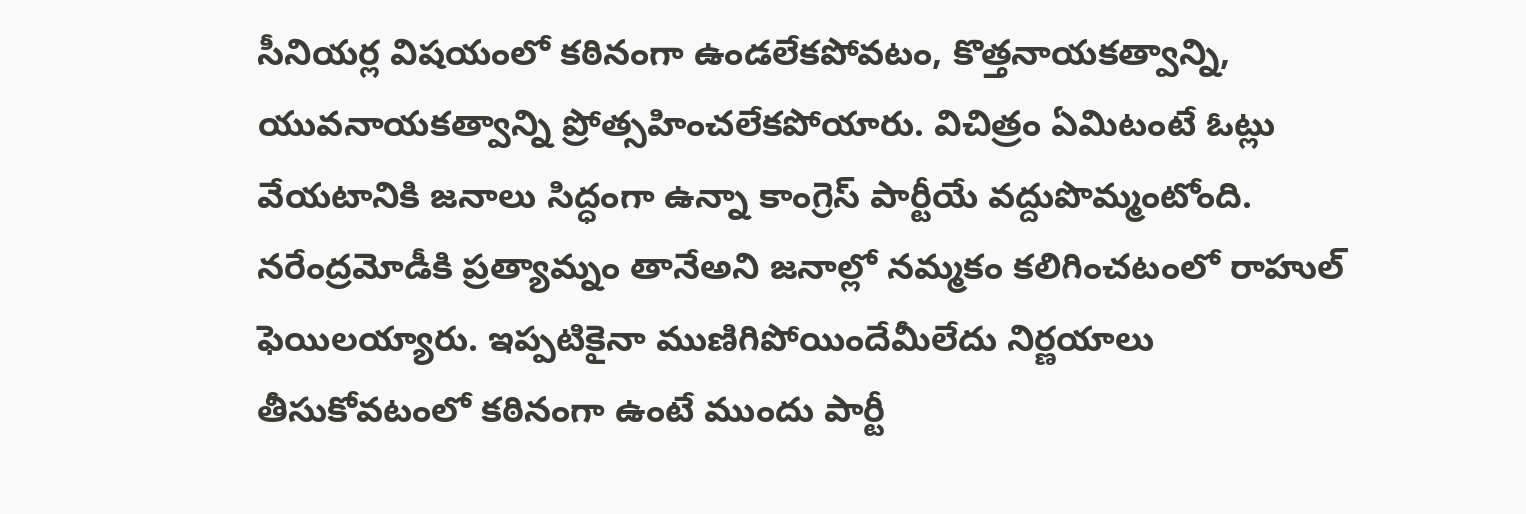సీనియర్ల విషయంలో కఠినంగా ఉండలేకపోవటం, కొత్తనాయకత్వాన్ని, యువనాయకత్వాన్ని ప్రోత్సహించలేకపోయారు. విచిత్రం ఏమిటంటే ఓట్లు వేయటానికి జనాలు సిద్ధంగా ఉన్నా కాంగ్రెస్ పార్టీయే వద్దుపొమ్మంటోంది. నరేంద్రమోడీకి ప్రత్యామ్నం తానేఅని జనాల్లో నమ్మకం కలిగించటంలో రాహుల్ ఫెయిలయ్యారు. ఇప్పటికైనా ముణిగిపోయిందేమీలేదు నిర్ణయాలు తీసుకోవటంలో కఠినంగా ఉంటే ముందు పార్టీ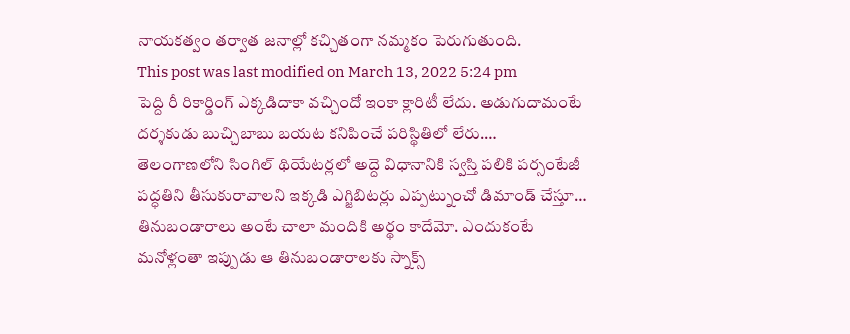నాయకత్వం తర్వాత జనాల్లో కచ్చితంగా నమ్మకం పెరుగుతుంది.
This post was last modified on March 13, 2022 5:24 pm
పెద్ది రీ రికార్డింగ్ ఎక్కడిదాకా వచ్చిందో ఇంకా క్లారిటీ లేదు. అడుగుదామంటే దర్శకుడు బుచ్చిబాబు బయట కనిపించే పరిస్థితిలో లేరు.…
తెలంగాణలోని సింగిల్ థియేటర్లలో అద్దె విధానానికి స్వస్తి పలికి పర్సంటేజీ పద్ధతిని తీసుకురావాలని ఇక్కడి ఎగ్జిబిటర్లు ఎప్పట్నుంచో డిమాండ్ చేస్తూ…
తినుబండారాలు అంటే చాలా మందికి అర్థం కాదేమో. ఎందుకంటే మనోళ్లంతా ఇప్పుడు ఆ తినుబండారాలకు స్నాక్స్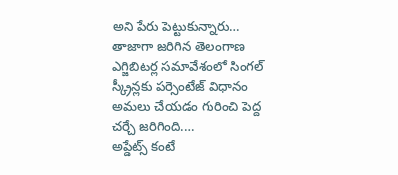అని పేరు పెట్టుకున్నారు…
తాజాగా జరిగిన తెలంగాణ ఎగ్జిబిటర్ల సమావేశంలో సింగల్ స్క్రీన్లకు పర్సెంటేజ్ విధానం అమలు చేయడం గురించి పెద్ద చర్చే జరిగింది.…
అప్డేట్స్ కంటే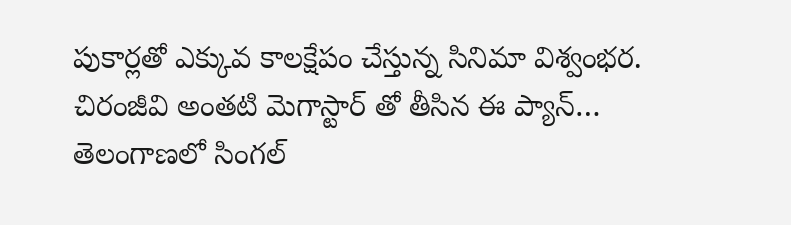పుకార్లతో ఎక్కువ కాలక్షేపం చేస్తున్న సినిమా విశ్వంభర. చిరంజీవి అంతటి మెగాస్టార్ తో తీసిన ఈ ప్యాన్…
తెలంగాణలో సింగల్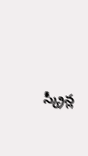స్క్రీన్ల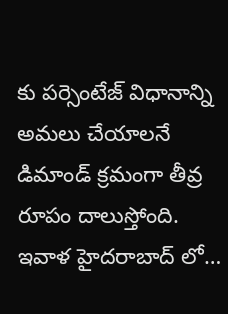కు పర్సెంటేజ్ విధానాన్ని అమలు చేయాలనే డిమాండ్ క్రమంగా తీవ్ర రూపం దాలుస్తోంది. ఇవాళ హైదరాబాద్ లో…